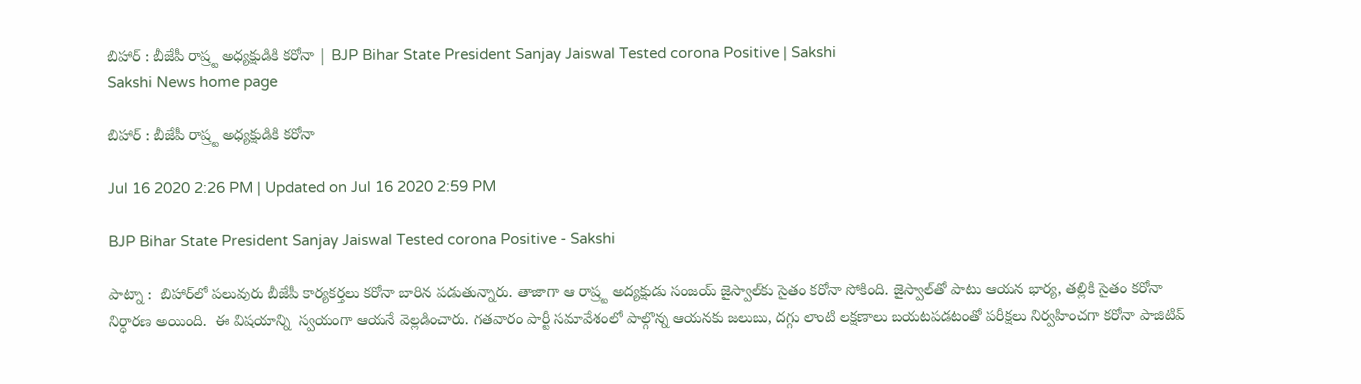బిహార్ : బీజేపీ రాష్ర్ట అధ్య‌క్షుడికి క‌రోనా | BJP Bihar State President Sanjay Jaiswal Tested corona Positive | Sakshi
Sakshi News home page

బిహార్ : బీజేపీ రాష్ర్ట అధ్య‌క్షుడికి క‌రోనా

Jul 16 2020 2:26 PM | Updated on Jul 16 2020 2:59 PM

BJP Bihar State President Sanjay Jaiswal Tested corona Positive - Sakshi

పాట్నా :  బిహార్‌లో పలువురు బీజేపీ కార్య‌క‌ర్త‌లు క‌రోనా బారిన ప‌డుతున్నారు. తాజాగా ఆ రాష్ర్ట అద్య‌క్షుడు సంజ‌య్ జైస్వాల్‌కు సైతం క‌రోనా సోకింది. జైస్వాల్‌తో పాటు ఆయ‌న భార్య‌, త‌ల్లికి సైతం క‌రోనా నిర్ధార‌ణ అయింది.  ఈ విష‌యాన్ని  స్వ‌యంగా ఆయ‌నే వెల్ల‌డించారు. గ‌త‌వారం పార్టీ స‌మావేశంలో పాల్గొన్న ఆయ‌న‌కు జ‌లుబు, ద‌గ్గు లాంటి లక్ష‌ణాలు బ‌య‌ట‌ప‌డ‌టంతో ప‌రీక్ష‌లు నిర్వ‌హించ‌గా క‌రోనా పాజిటివ్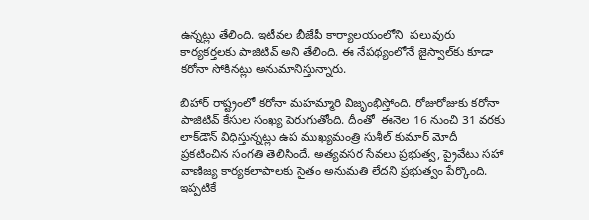ఉన్న‌ట్లు తేలింది. ఇటీవ‌ల బీజేపీ కార్యాలయంలోని  పలువురు కార్యకర్తలకు పాజిటివ్‌ అని తేలింది. ఈ నేప‌థ్యంలోనే జైస్వాల్‌కు కూడా క‌రోనా సోకిన‌ట్లు అనుమానిస్తున్నారు.

బిహార్‌ రాష్ట్రంలో కరోనా మహమ్మారి విజృంభిస్తోంది. రోజురోజుకు కరోనా పాజిటివ్ కేసుల సంఖ్య పెరుగుతోంది. దీంతో  ఈనెల 16 నుంచి 31 వ‌ర‌కు లాక్‌డౌన్ విధిస్తున్న‌ట్లు ఉప ముఖ్య‌మంత్రి సుశీల్ కుమార్ మోదీ ప్ర‌క‌టించిన సంగ‌తి తెలిసిందే. అత్య‌వ‌స‌ర సేవ‌లు ప్ర‌భుత్వ‌, ప్రైవేటు స‌హా వాణిజ్య కార్య‌క‌లాపాల‌కు సైతం అనుమ‌తి లేద‌ని ప్ర‌భుత్వం పేర్కొంది. ఇప్ప‌టికే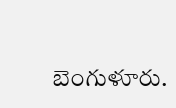బెంగుళూరు.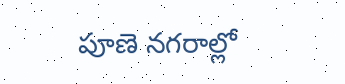పూణె న‌గ‌రాల్లో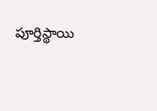పూర్తిస్థాయి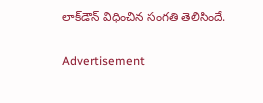లాక్‌డౌన్ విధించిన సంగ‌తి తెలిసిందే.

Advertisement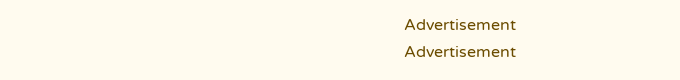Advertisement
Advertisement